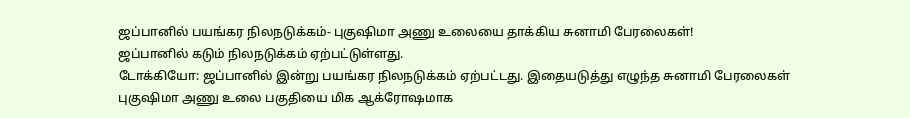ஜப்பானில் பயங்கர நிலநடுக்கம்- புகுஷிமா அணு உலையை தாக்கிய சுனாமி பேரலைகள்!
ஜப்பானில் கடும் நிலநடுக்கம் ஏற்பட்டுள்ளது.
டோக்கியோ: ஜப்பானில் இன்று பயங்கர நிலநடுக்கம் ஏற்பட்டது. இதையடுத்து எழுந்த சுனாமி பேரலைகள் புகுஷிமா அணு உலை பகுதியை மிக ஆக்ரோஷமாக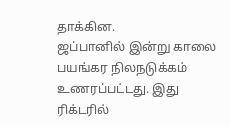தாக்கின.
ஜப்பானில் இன்று காலை பயங்கர நிலநடுக்கம் உணரப்பட்டது. இது ரிக்டரில்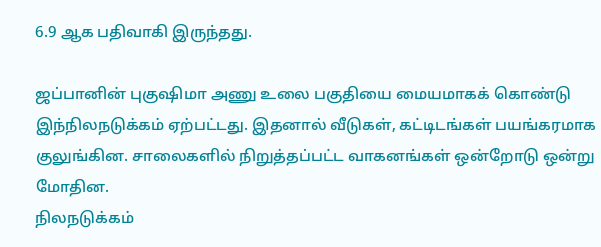6.9 ஆக பதிவாகி இருந்தது.

ஜப்பானின் புகுஷிமா அணு உலை பகுதியை மையமாகக் கொண்டு இந்நிலநடுக்கம் ஏற்பட்டது. இதனால் வீடுகள், கட்டிடங்கள் பயங்கரமாக குலுங்கின. சாலைகளில் நிறுத்தப்பட்ட வாகனங்கள் ஒன்றோடு ஒன்று மோதின.
நிலநடுக்கம்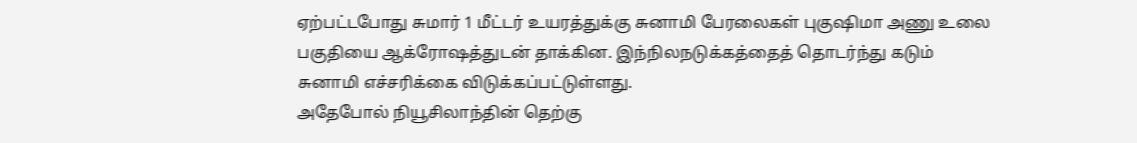ஏற்பட்டபோது சுமார் 1 மீட்டர் உயரத்துக்கு சுனாமி பேரலைகள் புகுஷிமா அணு உலை பகுதியை ஆக்ரோஷத்துடன் தாக்கின. இந்நிலநடுக்கத்தைத் தொடர்ந்து கடும் சுனாமி எச்சரிக்கை விடுக்கப்பட்டுள்ளது.
அதேபோல் நியூசிலாந்தின் தெற்கு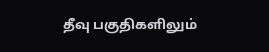தீவு பகுதிகளிலும்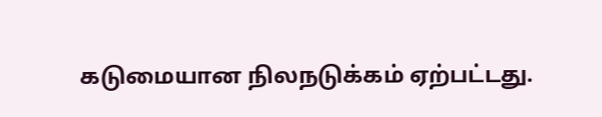கடுமையான நிலநடுக்கம் ஏற்பட்டது.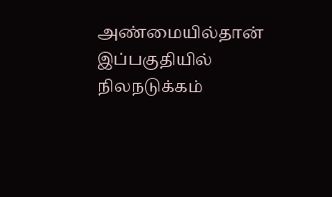அண்மையில்தான் இப்பகுதியில் நிலநடுக்கம்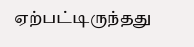ஏற்பட்டிருந்தது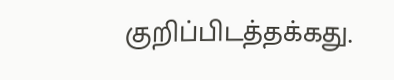குறிப்பிடத்தக்கது.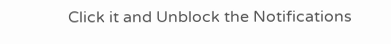Click it and Unblock the Notifications